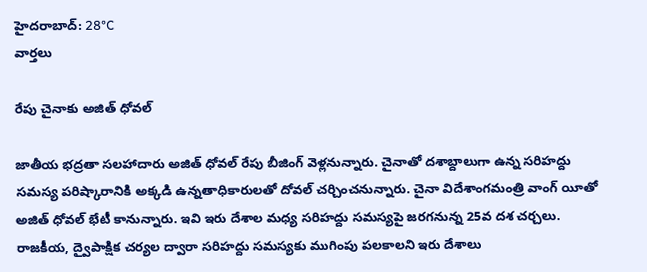హైదరాబాద్: 28°C
వార్తలు

రేపు చైనాకు అజిత్ ధోవల్

జాతీయ భద్రతా సలహాదారు అజిత్ ధోవల్ రేపు బీజింగ్ వెళ్లనున్నారు. చైనాతో దశాబ్దాలుగా ఉన్న సరిహద్దు సమస్య పరిష్కారానికి అక్కడి ఉన్నతాధికారులతో దోవల్ చర్చించనున్నారు. చైనా విదేశాంగమంత్రి వాంగ్ యీతో అజిత్ ధోవల్ భేటీ కానున్నారు. ఇవి ఇరు దేశాల మధ్య సరిహద్దు సమస్యపై జరగనున్న 25వ దశ చర్చలు. రాజకీయ, ద్వైపాక్షిక చర్యల ద్వారా సరిహద్దు సమస్యకు ముగింపు పలకాలని ఇరు దేశాలు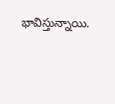భావిస్తున్నాయి.